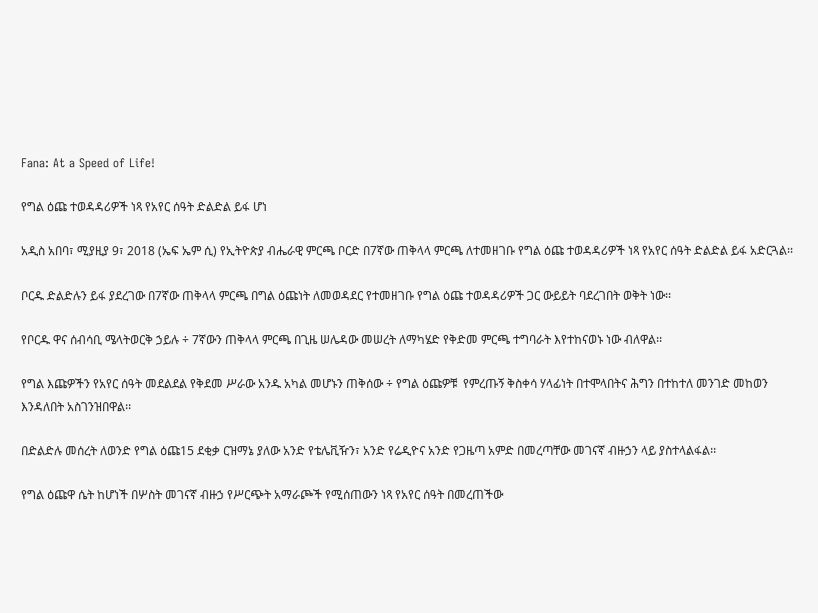Fana: At a Speed of Life!

የግል ዕጩ ተወዳዳሪዎች ነጻ የአየር ሰዓት ድልድል ይፋ ሆነ

አዲስ አበባ፣ ሚያዚያ 9፣ 2018 (ኤፍ ኤም ሲ) የኢትዮጵያ ብሔራዊ ምርጫ ቦርድ በ7ኛው ጠቅላላ ምርጫ ለተመዘገቡ የግል ዕጩ ተወዳዳሪዎች ነጻ የአየር ሰዓት ድልድል ይፋ አድርጓል፡፡

ቦርዱ ድልድሉን ይፋ ያደረገው በ7ኛው ጠቅላላ ምርጫ በግል ዕጩነት ለመወዳደር የተመዘገቡ የግል ዕጩ ተወዳዳሪዎች ጋር ውይይት ባደረገበት ወቅት ነው፡፡

የቦርዱ ዋና ሰብሳቢ ሜላትወርቅ ኃይሉ ÷ 7ኛውን ጠቅላላ ምርጫ በጊዜ ሠሌዳው መሠረት ለማካሄድ የቅድመ ምርጫ ተግባራት እየተከናወኑ ነው ብለዋል፡፡

የግል እጩዎችን የአየር ሰዓት መደልደል የቅደመ ሥራው አንዱ አካል መሆኑን ጠቅሰው ÷ የግል ዕጩዎቹ  የምረጡኝ ቅስቀሳ ሃላፊነት በተሞላበትና ሕግን በተከተለ መንገድ መከወን እንዳለበት አስገንዝበዋል፡፡

በድልድሉ መሰረት ለወንድ የግል ዕጩ15 ደቂቃ ርዝማኔ ያለው አንድ የቴሌቪዥን፣ አንድ የሬዲዮና አንድ የጋዜጣ አምድ በመረጣቸው መገናኛ ብዙኃን ላይ ያስተላልፋል፡፡

የግል ዕጩዋ ሴት ከሆነች በሦስት መገናኛ ብዙኃ የሥርጭት አማራጮች የሚሰጠውን ነጻ የአየር ሰዓት በመረጠችው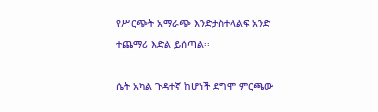የሥርጭት አማራጭ እንድታስተላልፍ አንድ ተጨማሪ እድል ይሰጣል፡፡

ሴት አካል ጉዳተኛ ከሆነች ደግሞ ምርጫው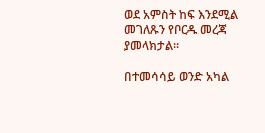ወደ አምስት ከፍ እንደሚል መገለጹን የቦርዱ መረጃ ያመላክታል፡፡

በተመሳሳይ ወንድ አካል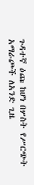ጉዳተኛ ዕጩ ከሆነ በሦስት የሥርጭት አማራጮች ለአንድ ጊዜ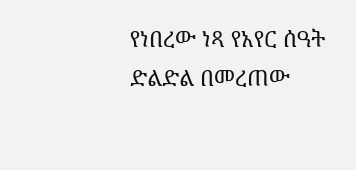የነበረው ነጻ የአየር ሰዓት ድልድል በመረጠው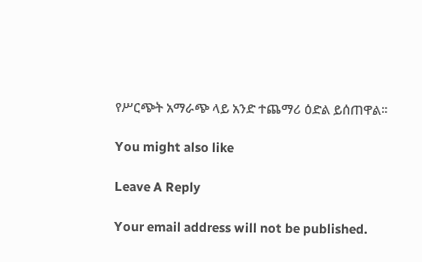የሥርጭት አማራጭ ላይ አንድ ተጨማሪ ዕድል ይሰጠዋል፡፡

You might also like

Leave A Reply

Your email address will not be published.